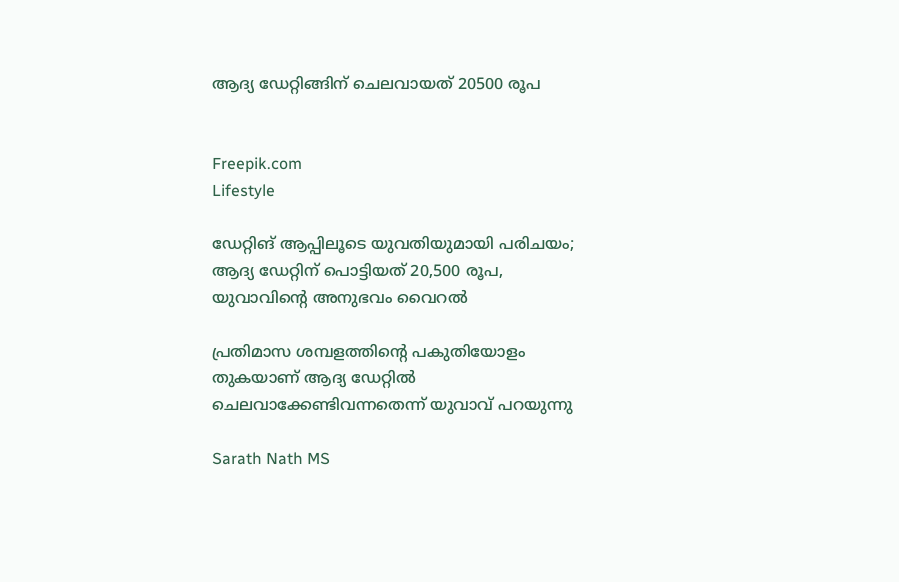ആദ്യ ഡേറ്റിങ്ങിന് ചെലവായത് 20500 രൂപ


Freepik.com
Lifestyle

ഡേറ്റിങ് ആപ്പിലൂടെ യുവതിയുമായി പരിചയം; ആദ്യ ഡേറ്റിന് പൊട്ടിയത് 20,500 രൂപ, യുവാവിന്‍റെ അനുഭവം വൈറൽ

പ്രതിമാസ ശമ്പളത്തിന്‍റെ പകുതിയോളം തുകയാണ് ആദ്യ ഡേറ്റിൽ ചെലവാക്കേണ്ടിവന്നതെന്ന് യുവാവ് പറയുന്നു

Sarath Nath MS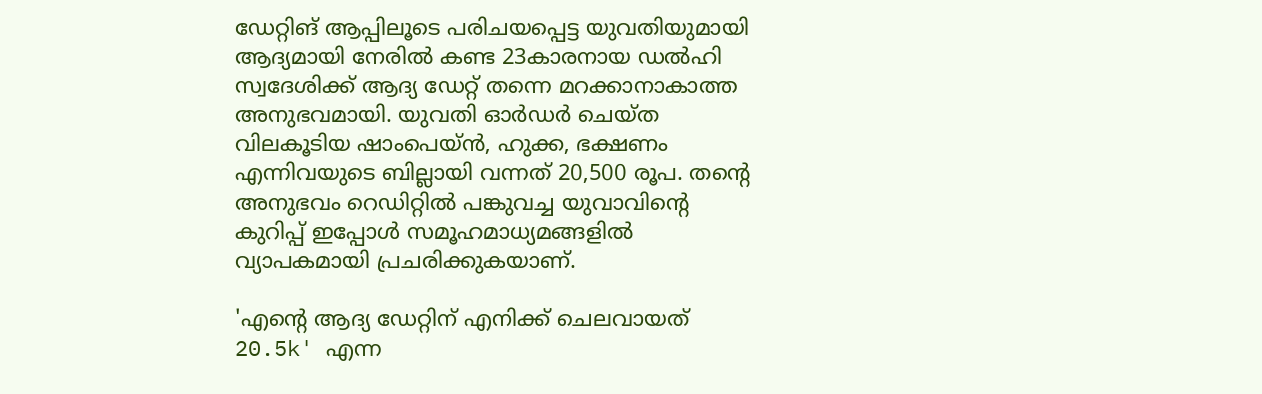ഡേറ്റിങ് ആപ്പിലൂടെ പരിചയപ്പെട്ട യുവതിയുമായി ആദ്യമായി നേരിൽ കണ്ട 23കാരനായ ഡൽഹി സ്വദേശിക്ക് ആദ്യ ഡേറ്റ് തന്നെ മറക്കാനാകാത്ത അനുഭവമായി. യുവതി ഓർഡർ ചെയ്ത വിലകൂടിയ ഷാംപെയ്ൻ, ഹുക്ക, ഭക്ഷണം എന്നിവയുടെ ബില്ലായി വന്നത് 20,500 രൂപ. തന്‍റെ അനുഭവം റെഡിറ്റിൽ പങ്കുവച്ച യുവാവിന്‍റെ കുറിപ്പ് ഇപ്പോൾ സമൂഹമാധ്യമങ്ങളിൽ വ്യാപകമായി പ്രചരിക്കുകയാണ്.

'എന്‍റെ ആദ്യ ഡേറ്റിന് എനിക്ക് ചെലവായത് 20.5k' എന്ന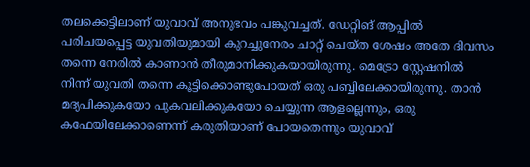തലക്കെട്ടിലാണ് യുവാവ് അനുഭവം പങ്കുവച്ചത്. ഡേറ്റിങ് ആപ്പിൽ പരിചയപ്പെട്ട യുവതിയുമായി കുറച്ചുനേരം ചാറ്റ് ചെയ്ത ശേഷം അതേ ദിവസം തന്നെ നേരിൽ കാണാൻ തീരുമാനിക്കുകയായിരുന്നു. മെട്രോ സ്റ്റേഷനിൽ നിന്ന് യുവതി തന്നെ കൂട്ടിക്കൊണ്ടുപോയത് ഒരു പബ്ബിലേക്കായിരുന്നു. താൻ മദ്യപിക്കുകയോ പുകവലിക്കുകയോ ചെയ്യുന്ന ആളല്ലെന്നും, ഒരു കഫേയിലേക്കാണെന്ന് കരുതിയാണ് പോയതെന്നും യുവാവ്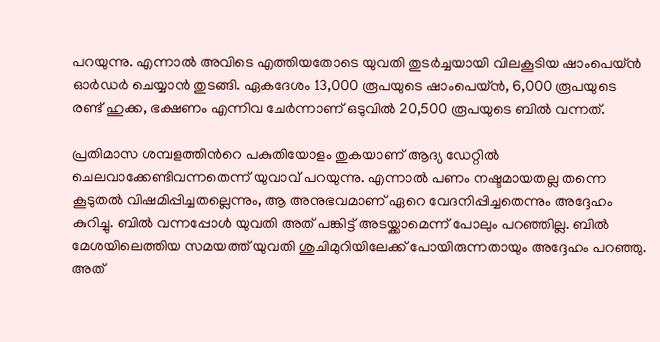പറയുന്നു. എന്നാൽ അവിടെ എത്തിയതോടെ യുവതി തുടർച്ചയായി വിലകൂടിയ ഷാംപെയ്ൻ ഓർഡർ ചെയ്യാൻ തുടങ്ങി. ഏകദേശം 13,000 രൂപയുടെ ഷാംപെയ്ൻ, 6,000 രൂപയുടെ രണ്ട് ഹുക്ക, ഭക്ഷണം എന്നിവ ചേർന്നാണ് ഒടുവിൽ 20,500 രൂപയുടെ ബിൽ വന്നത്.

പ്രതിമാസ ശമ്പളത്തിന്‍റെ പകുതിയോളം തുകയാണ് ആദ്യ ഡേറ്റിൽ ചെലവാക്കേണ്ടിവന്നതെന്ന് യുവാവ് പറയുന്നു. എന്നാൽ പണം നഷ്ടമായതല്ല തന്നെ കൂടുതൽ വിഷമിപ്പിച്ചതല്ലെന്നും, ആ അനുഭവമാണ് ഏറെ വേദനിപ്പിച്ചതെന്നും അദ്ദേഹം കുറിച്ചു. ബിൽ വന്നപ്പോൾ യുവതി അത് പങ്കിട്ട് അടയ്ക്കാമെന്ന് പോലും പറഞ്ഞില്ല. ബിൽ മേശയിലെത്തിയ സമയത്ത് യുവതി ശുചിമുറിയിലേക്ക് പോയിരുന്നതായും അദ്ദേഹം പറഞ്ഞു. അത്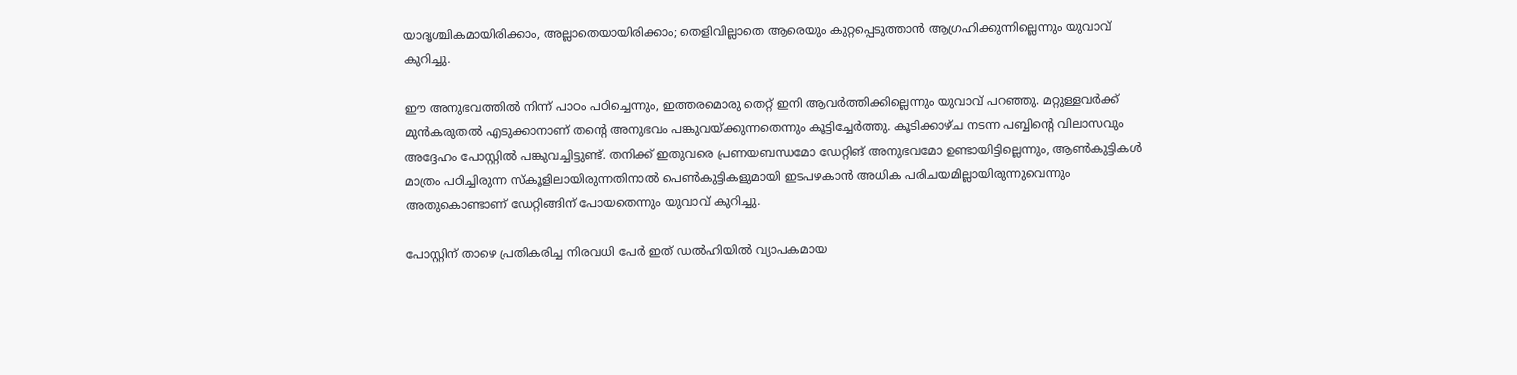യാദൃശ്ചികമായിരിക്കാം, അല്ലാതെയായിരിക്കാം; തെളിവില്ലാതെ ആരെയും കുറ്റപ്പെടുത്താൻ ആഗ്രഹിക്കുന്നില്ലെന്നും യുവാവ് കുറിച്ചു.

ഈ അനുഭവത്തിൽ നിന്ന് പാഠം പഠിച്ചെന്നും, ഇത്തരമൊരു തെറ്റ് ഇനി ആവർത്തിക്കില്ലെന്നും യുവാവ് പറഞ്ഞു. മറ്റുള്ളവർക്ക് മുൻകരുതൽ എടുക്കാനാണ് തന്‍റെ അനുഭവം പങ്കുവയ്ക്കുന്നതെന്നും കൂട്ടിച്ചേർത്തു. കൂടിക്കാഴ്ച നടന്ന പബ്ബിന്‍റെ വിലാസവും അദ്ദേഹം പോസ്റ്റിൽ പങ്കുവച്ചിട്ടുണ്ട്. തനിക്ക് ഇതുവരെ പ്രണയബന്ധമോ ഡേറ്റിങ് അനുഭവമോ ഉണ്ടായിട്ടില്ലെന്നും, ആൺകുട്ടികൾ മാത്രം പഠിച്ചിരുന്ന സ്കൂളിലായിരുന്നതിനാൽ പെൺകുട്ടികളുമായി ഇടപഴകാൻ അധിക പരിചയമില്ലായിരുന്നുവെന്നും അതുകൊണ്ടാണ് ഡേറ്റിങ്ങിന് പോയതെന്നും യുവാവ് കുറിച്ചു.

പോസ്റ്റിന് താഴെ പ്രതികരിച്ച നിരവധി പേർ ഇത് ഡൽഹിയിൽ വ്യാപകമായ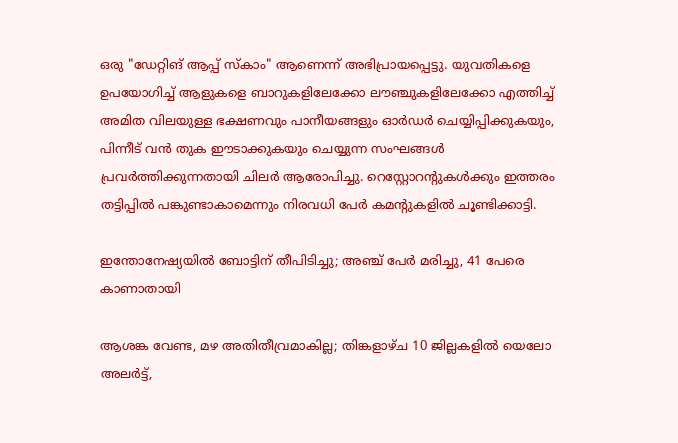ഒരു "ഡേറ്റിങ് ആപ്പ് സ്കാം" ആണെന്ന് അഭിപ്രായപ്പെട്ടു. യുവതികളെ ഉപയോഗിച്ച് ആളുകളെ ബാറുകളിലേക്കോ ലൗഞ്ചുകളിലേക്കോ എത്തിച്ച് അമിത വിലയുള്ള ഭക്ഷണവും പാനീയങ്ങളും ഓർഡർ ചെയ്യിപ്പിക്കുകയും, പിന്നീട് വൻ തുക ഈടാക്കുകയും ചെയ്യുന്ന സംഘങ്ങൾ പ്രവർത്തിക്കുന്നതായി ചിലർ ആരോപിച്ചു. റെസ്റ്റോറന്‍റുകൾക്കും ഇത്തരം തട്ടിപ്പിൽ പങ്കുണ്ടാകാമെന്നും നിരവധി പേർ കമന്‍റുകളിൽ ചൂണ്ടിക്കാട്ടി.

ഇന്തോനേഷ്യയിൽ ബോട്ടിന് തീപിടിച്ചു; അഞ്ച് പേർ മരിച്ചു, 41 പേരെ കാണാതായി

ആശങ്ക വേണ്ട, മഴ അതിതീവ്രമാകില്ല; തിങ്കളാഴ്ച 10 ജില്ലകളിൽ യെലോ അലർട്ട്,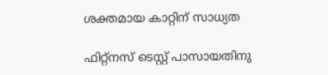ശക്തമായ കാറ്റിന് സാധ്യത

ഫിറ്റ്നസ് ടെസ്റ്റ് പാസായതിനു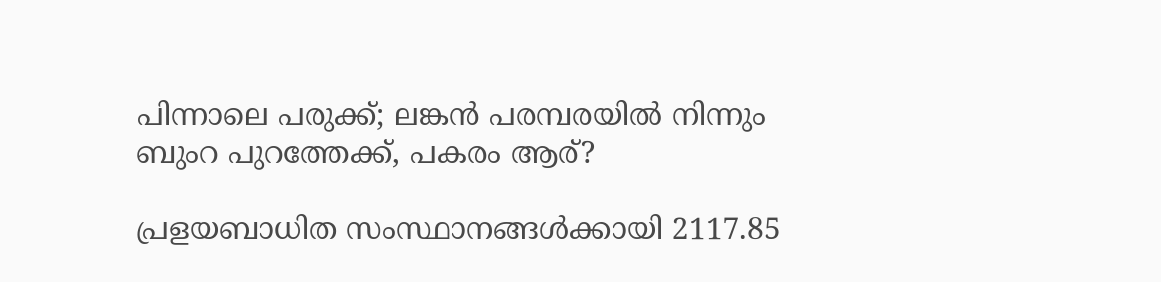പിന്നാലെ പരുക്ക്; ലങ്കൻ പരമ്പരയിൽ നിന്നും ബുംറ പുറത്തേക്ക്, പകരം ആര്?

പ്രളയബാധിത സംസ്ഥാനങ്ങൾക്കായി 2117.85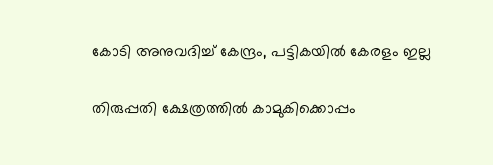കോടി അനുവദിച്ച് കേന്ദ്രം, പട്ടികയിൽ കേരളം ഇല്ല

തിരുപ്പതി ക്ഷേത്രത്തിൽ കാമുകിക്കൊപ്പം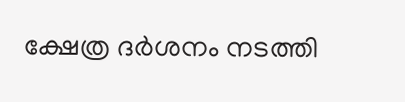ക്ഷേത്ര ദർശനം നടത്തി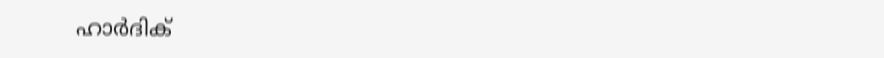ഹാർദിക്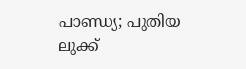പാണ്ഡ‍്യ; പുതിയ ലുക്ക്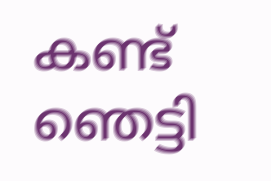കണ്ട് ഞെട്ടി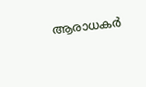ആരാധകർ‌